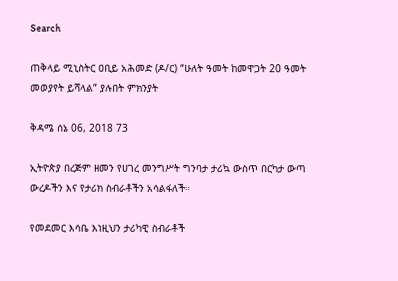Search

ጠቅላይ ሚኒስትር ዐቢይ አሕመድ (ዶ/ር) “ሁለት ዓመት ከመዋጋት 20 ዓመት መወያየት ይሻላል” ያሉበት ምክንያት

ቅዳሜ ሰኔ 06, 2018 73

ኢትዮጵያ በረጅም ዘመን የሀገረ መንግሥት ግንባታ ታሪኳ ውስጥ በርካታ ውጣ ውረዶችን እና የታሪክ ስብራቶችን አሳልፋለች።

የመደመር እሳቤ እነዚህን ታሪካዊ ስብራቶች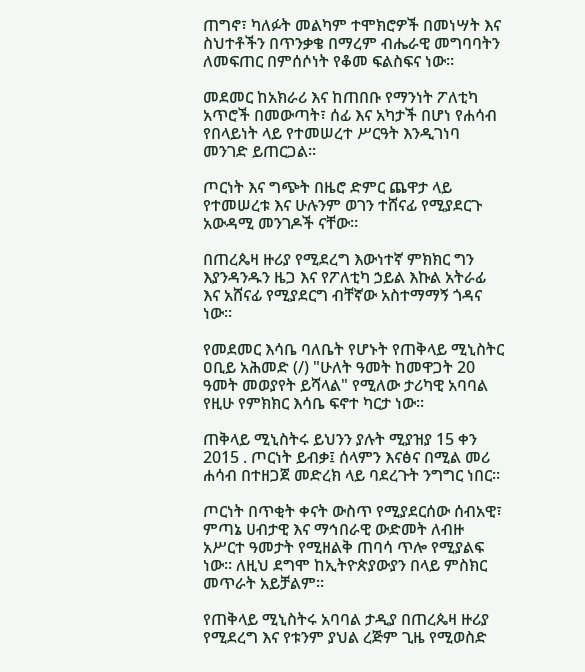ጠግኖ፣ ካለፉት መልካም ተሞክሮዎች በመነሣት እና ስህተቶችን በጥንቃቄ በማረም ብሔራዊ መግባባትን ለመፍጠር በምሰሶነት የቆመ ፍልስፍና ነው።

መደመር ከአክራሪ እና ከጠበቡ የማንነት ፖለቲካ አጥሮች በመውጣት፣ ሰፊ እና አካታች በሆነ የሐሳብ የበላይነት ላይ የተመሠረተ ሥርዓት እንዲገነባ መንገድ ይጠርጋል።

ጦርነት እና ግጭት በዜሮ ድምር ጨዋታ ላይ የተመሠረቱ እና ሁሉንም ወገን ተሸናፊ የሚያደርጉ አውዳሚ መንገዶች ናቸው።

በጠረጴዛ ዙሪያ የሚደረግ እውነተኛ ምክክር ግን እያንዳንዱን ዜጋ እና የፖለቲካ ኃይል እኩል አትራፊ እና አሸናፊ የሚያደርግ ብቸኛው አስተማማኝ ጎዳና ነው።

የመደመር እሳቤ ባለቤት የሆኑት የጠቅላይ ሚኒስትር ዐቢይ አሕመድ (/) "ሁለት ዓመት ከመዋጋት 20 ዓመት መወያየት ይሻላል" የሚለው ታሪካዊ አባባል የዚሁ የምክክር እሳቤ ፍኖተ ካርታ ነው።

ጠቅላይ ሚኒስትሩ ይህንን ያሉት ሚያዝያ 15 ቀን 2015 . ጦርነት ይብቃ፤ ሰላምን እናፅና በሚል መሪ ሐሳብ በተዘጋጀ መድረክ ላይ ባደረጉት ንግግር ነበር።

ጦርነት በጥቂት ቀናት ውስጥ የሚያደርሰው ሰብአዊ፣ ምጣኔ ሀብታዊ እና ማኅበራዊ ውድመት ለብዙ አሥርተ ዓመታት የሚዘልቅ ጠባሳ ጥሎ የሚያልፍ ነው። ለዚህ ደግሞ ከኢትዮጵያውያን በላይ ምስክር መጥራት አይቻልም።

የጠቅላይ ሚኒስትሩ አባባል ታዲያ በጠረጴዛ ዙሪያ የሚደረግ እና የቱንም ያህል ረጅም ጊዜ የሚወስድ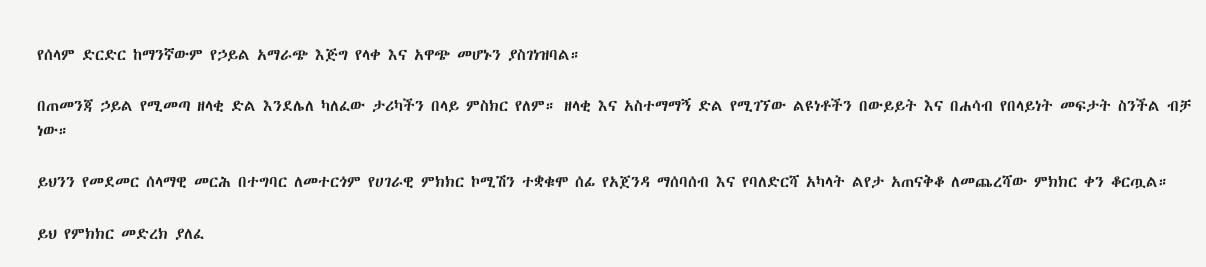የሰላም ድርድር ከማንኛውም የኃይል አማራጭ እጅግ የላቀ እና አዋጭ መሆኑን ያስገነዝባል።

በጠመንጃ ኃይል የሚመጣ ዘላቂ ድል እንደሌለ ካለፈው ታሪካችን በላይ ምስክር የለም። ዘላቂ እና አስተማማኝ ድል የሚገኘው ልዩነቶችን በውይይት እና በሐሳብ የበላይነት መፍታት ስንችል ብቻ ነው።

ይህንን የመደመር ሰላማዊ መርሕ በተግባር ለመተርጎም የሀገራዊ ምክክር ኮሚሽን ተቋቁሞ ሰፊ የአጀንዳ ማሰባሰብ እና የባለድርሻ አካላት ልየታ አጠናቅቆ ለመጨረሻው ምክክር ቀን ቆርጧል።

ይህ የምክክር መድረክ ያለፈ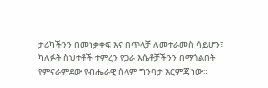ታሪካችንን በመነቃቀፍ እና በጥላቻ ለመተራመስ ሳይሆን፣ ካለፉት ስህተቶች ተምረን የጋራ እሴቶቻችንን በማጎልበት የምናራምደው የብሔራዊ ሰላም ግንባታ እርምጃ ነው።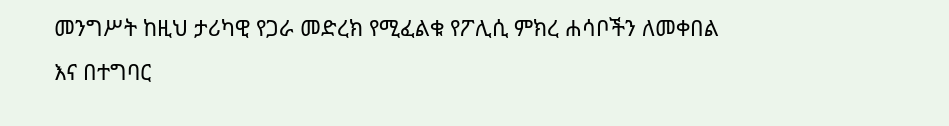መንግሥት ከዚህ ታሪካዊ የጋራ መድረክ የሚፈልቁ የፖሊሲ ምክረ ሐሳቦችን ለመቀበል እና በተግባር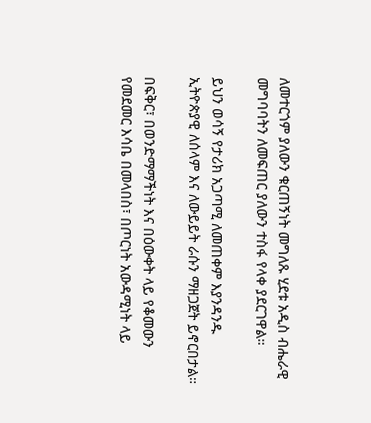ለመተርጎም ያለውን ቁርጠኝነት መግለጹ ሂደቱ አዲስ ብሔራዊ መግባባትን ለመፍጠር ያለውን ተስፋ የላቀ ያደርገዋል።

ይህን ወሳኝ የታሪክ አጋጣሚ ለመጠቀም እያንዳንዱ ኢትዮጵያዊ ለሰላም እና ለውይይት ራሱን ማዘጋጀት ይኖርበታል።

በፍቅር፣ በወንድማማችነት እና በዕውቀት ላይ የቆመውን የመደመር እሳቤ በመላበስ፣ በጦርነት አውዳሚነት ላይ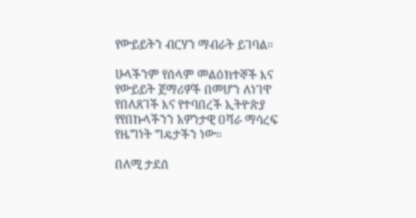የውይይትን ብርሃን ማብራት ይገባል።

ሁላችንም የሰላም መልዕክተኞች እና የውይይት ጀማሪዎች በመሆን ለነገዋ የበለጸገች እና የተባበረች ኢትዮጵያ የየበኩላችንን አዎንታዊ ዐሻራ ማሳረፍ የዜግነት ግዴታችን ነው።

በለሚ ታደሰ